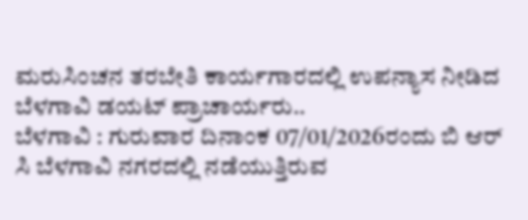ಮರುಸಿಂಚನ ತರಬೇತಿ ಕಾರ್ಯಗಾರದಲ್ಲಿ ಉಪನ್ಯಾಸ ನೀಡಿದ ಬೆಳಗಾವಿ ಡಯಟ್ ಪ್ರಾಚಾರ್ಯರು..
ಬೆಳಗಾವಿ : ಗುರುವಾರ ದಿನಾಂಕ 07/01/2026ರಂದು ಬಿ ಆರ್ ಸಿ ಬೆಳಗಾವಿ ನಗರದಲ್ಲಿ ನಡೆಯುತ್ತಿರುವ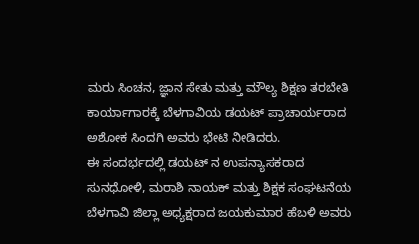ಮರು ಸಿಂಚನ, ಜ್ಞಾನ ಸೇತು ಮತ್ತು ಮೌಲ್ಯ ಶಿಕ್ಷಣ ತರಬೇತಿ ಕಾರ್ಯಾಗಾರಕ್ಕೆ ಬೆಳಗಾವಿಯ ಡಯಟ್ ಪ್ರಾಚಾರ್ಯರಾದ ಅಶೋಕ ಸಿಂದಗಿ ಅವರು ಭೇಟಿ ನೀಡಿದರು.
ಈ ಸಂದರ್ಭದಲ್ಲಿ ಡಯಟ್ ನ ಉಪನ್ಯಾಸಕರಾದ ಸುನಧೋಳಿ, ಮರಾಶಿ ನಾಯಕ್ ಮತ್ತು ಶಿಕ್ಷಕ ಸಂಘಟನೆಯ ಬೆಳಗಾವಿ ಜಿಲ್ಲಾ ಅಧ್ಯಕ್ಷರಾದ ಜಯಕುಮಾರ ಹೆಬಳಿ ಅವರು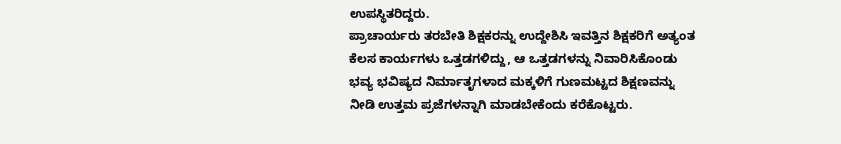ಉಪಸ್ಥಿತರಿದ್ದರು.
ಪ್ರಾಚಾರ್ಯರು ತರಬೇತಿ ಶಿಕ್ಷಕರನ್ನು ಉದ್ದೇಶಿಸಿ ಇವತ್ತಿನ ಶಿಕ್ಷಕರಿಗೆ ಅತ್ಯಂತ ಕೆಲಸ ಕಾರ್ಯಗಳು ಒತ್ತಡಗಳಿದ್ದು, ಆ ಒತ್ತಡಗಳನ್ನು ನಿವಾರಿಸಿಕೊಂಡು ಭವ್ಯ ಭವಿಷ್ಯದ ನಿರ್ಮಾತೃಗಳಾದ ಮಕ್ಕಳಿಗೆ ಗುಣಮಟ್ಟದ ಶಿಕ್ಷಣವನ್ನು ನೀಡಿ ಉತ್ತಮ ಪ್ರಜೆಗಳನ್ನಾಗಿ ಮಾಡಬೇಕೆಂದು ಕರೆಕೊಟ್ಟರು.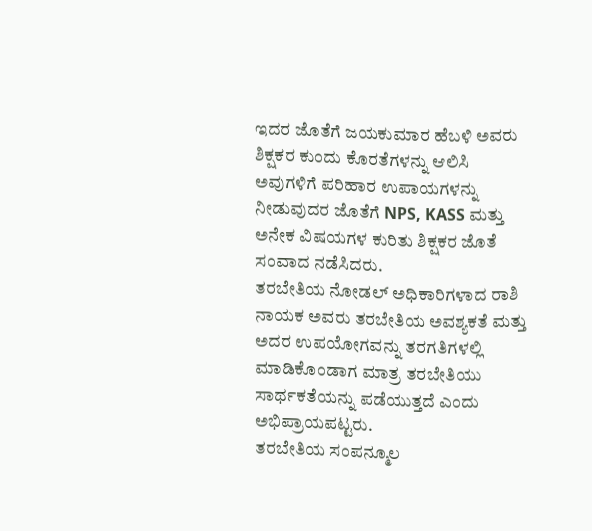ಇದರ ಜೊತೆಗೆ ಜಯಕುಮಾರ ಹೆಬಳಿ ಅವರು ಶಿಕ್ಷಕರ ಕುಂದು ಕೊರತೆಗಳನ್ನು ಆಲಿಸಿ ಅವುಗಳಿಗೆ ಪರಿಹಾರ ಉಪಾಯಗಳನ್ನು ನೀಡುವುದರ ಜೊತೆಗೆ NPS, KASS ಮತ್ತು ಅನೇಕ ವಿಷಯಗಳ ಕುರಿತು ಶಿಕ್ಷಕರ ಜೊತೆ ಸಂವಾದ ನಡೆಸಿದರು.
ತರಬೇತಿಯ ನೋಡಲ್ ಅಧಿಕಾರಿಗಳಾದ ರಾಶಿ ನಾಯಕ ಅವರು ತರಬೇತಿಯ ಅವಶ್ಯಕತೆ ಮತ್ತು ಅದರ ಉಪಯೋಗವನ್ನು ತರಗತಿಗಳಲ್ಲಿ ಮಾಡಿಕೊಂಡಾಗ ಮಾತ್ರ ತರಬೇತಿಯು ಸಾರ್ಥಕತೆಯನ್ನು ಪಡೆಯುತ್ತದೆ ಎಂದು ಅಭಿಪ್ರಾಯಪಟ್ಟರು.
ತರಬೇತಿಯ ಸಂಪನ್ಮೂಲ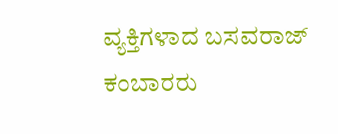ವ್ಯಕ್ತಿಗಳಾದ ಬಸವರಾಜ್ ಕಂಬಾರರು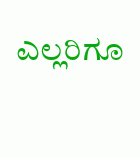ಎಲ್ಲರಿಗೂ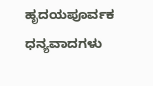ಹೃದಯಪೂರ್ವಕ ಧನ್ಯವಾದಗಳು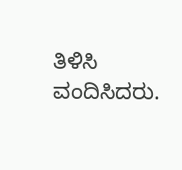ತಿಳಿಸಿ ವಂದಿಸಿದರು.